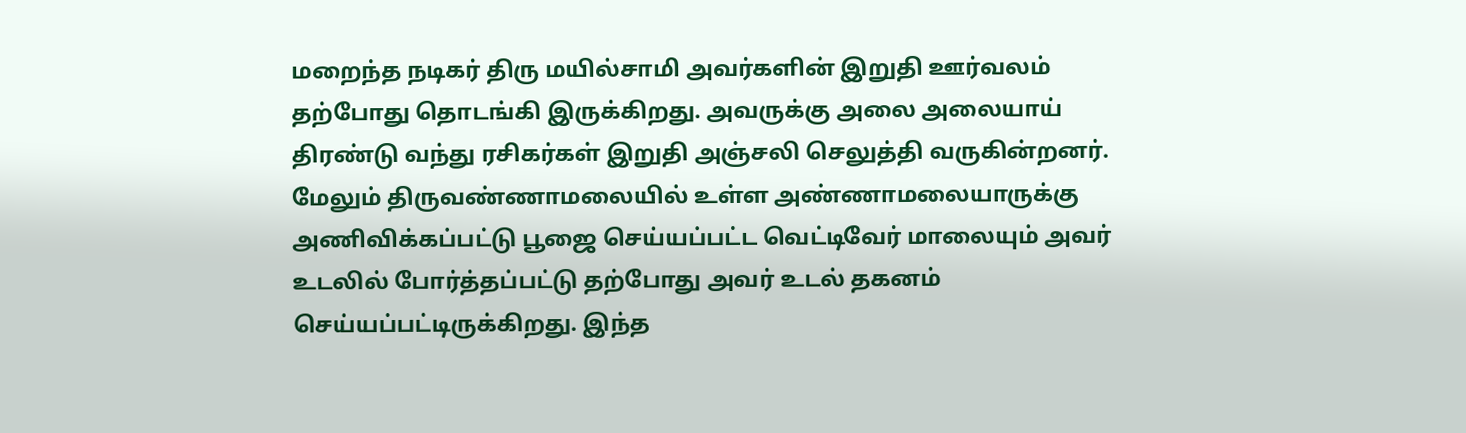மறைந்த நடிகர் திரு மயில்சாமி அவர்களின் இறுதி ஊர்வலம் தற்போது தொடங்கி இருக்கிறது. அவருக்கு அலை அலையாய் திரண்டு வந்து ரசிகர்கள் இறுதி அஞ்சலி செலுத்தி வருகின்றனர். மேலும் திருவண்ணாமலையில் உள்ள அண்ணாமலையாருக்கு அணிவிக்கப்பட்டு பூஜை செய்யப்பட்ட வெட்டிவேர் மாலையும் அவர் உடலில் போர்த்தப்பட்டு தற்போது அவர் உடல் தகனம் செய்யப்பட்டிருக்கிறது. இந்த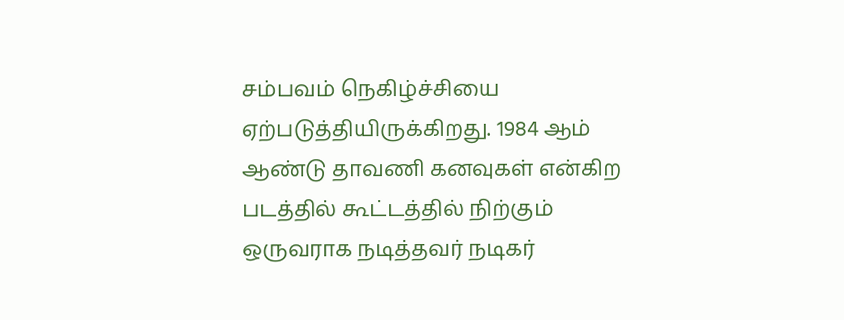சம்பவம் நெகிழ்ச்சியை ஏற்படுத்தியிருக்கிறது. 1984 ஆம் ஆண்டு தாவணி கனவுகள் என்கிற படத்தில் கூட்டத்தில் நிற்கும் ஒருவராக நடித்தவர் நடிகர்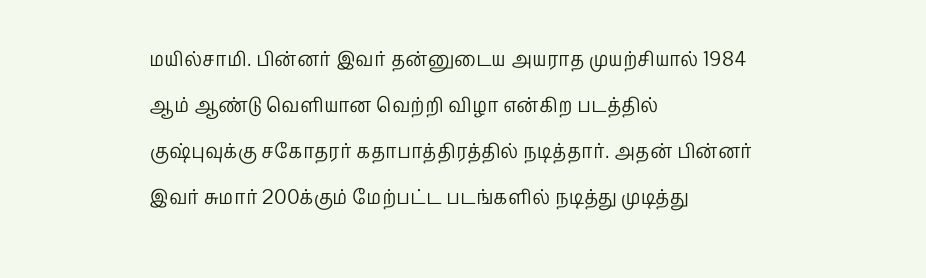மயில்சாமி. பின்னர் இவர் தன்னுடைய அயராத முயற்சியால் 1984 ஆம் ஆண்டு வெளியான வெற்றி விழா என்கிற படத்தில் குஷ்புவுக்கு சகோதரர் கதாபாத்திரத்தில் நடித்தார். அதன் பின்னர் இவர் சுமார் 200க்கும் மேற்பட்ட படங்களில் நடித்து முடித்து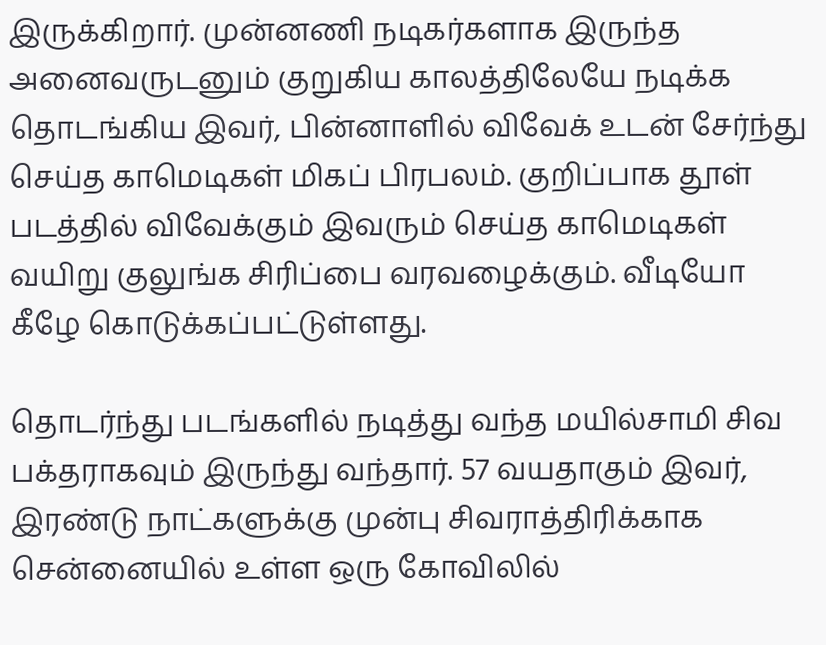இருக்கிறார். முன்னணி நடிகர்களாக இருந்த அனைவருடனும் குறுகிய காலத்திலேயே நடிக்க தொடங்கிய இவர், பின்னாளில் விவேக் உடன் சேர்ந்து செய்த காமெடிகள் மிகப் பிரபலம். குறிப்பாக தூள் படத்தில் விவேக்கும் இவரும் செய்த காமெடிகள் வயிறு குலுங்க சிரிப்பை வரவழைக்கும். வீடியோ கீழே கொடுக்கப்பட்டுள்ளது.

தொடர்ந்து படங்களில் நடித்து வந்த மயில்சாமி சிவ பக்தராகவும் இருந்து வந்தார். 57 வயதாகும் இவர், இரண்டு நாட்களுக்கு முன்பு சிவராத்திரிக்காக சென்னையில் உள்ள ஒரு கோவிலில்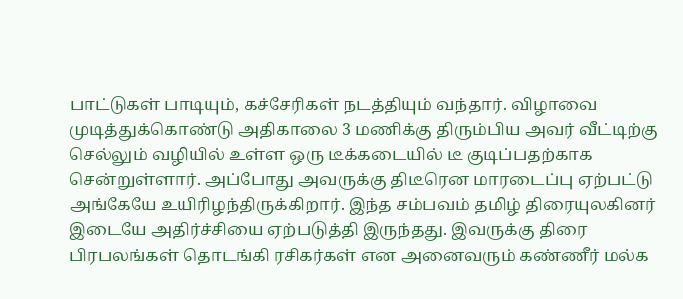பாட்டுகள் பாடியும், கச்சேரிகள் நடத்தியும் வந்தார். விழாவை முடித்துக்கொண்டு அதிகாலை 3 மணிக்கு திரும்பிய அவர் வீட்டிற்கு செல்லும் வழியில் உள்ள ஒரு டீக்கடையில் டீ குடிப்பதற்காக சென்றுள்ளார். அப்போது அவருக்கு திடீரென மாரடைப்பு ஏற்பட்டு அங்கேயே உயிரிழந்திருக்கிறார். இந்த சம்பவம் தமிழ் திரையுலகினர் இடையே அதிர்ச்சியை ஏற்படுத்தி இருந்தது. இவருக்கு திரை பிரபலங்கள் தொடங்கி ரசிகர்கள் என அனைவரும் கண்ணீர் மல்க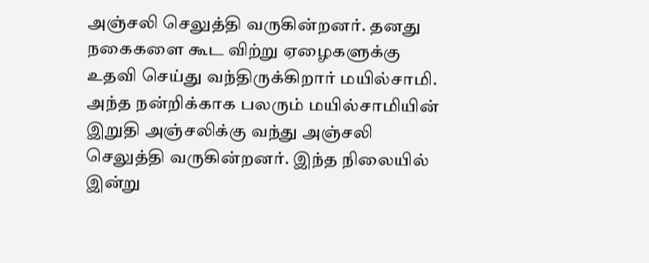அஞ்சலி செலுத்தி வருகின்றனர். தனது நகைகளை கூட விற்று ஏழைகளுக்கு உதவி செய்து வந்திருக்கிறார் மயில்சாமி. அந்த நன்றிக்காக பலரும் மயில்சாமியின் இறுதி அஞ்சலிக்கு வந்து அஞ்சலி செலுத்தி வருகின்றனர். இந்த நிலையில் இன்று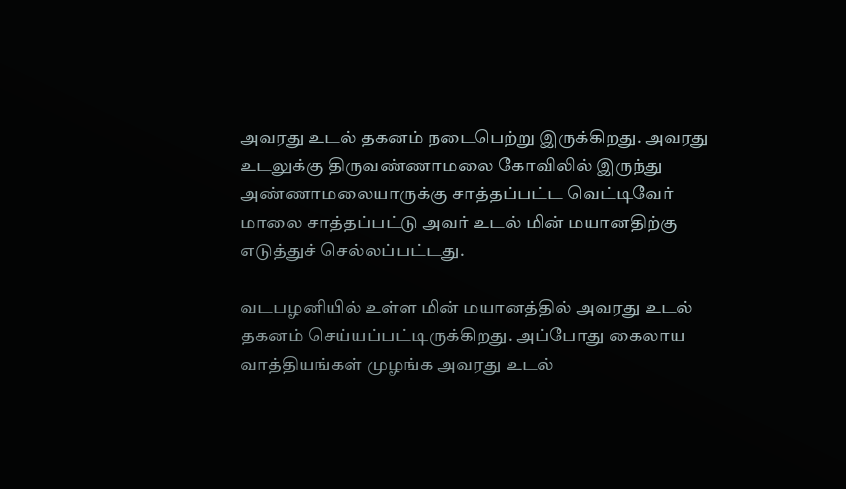அவரது உடல் தகனம் நடைபெற்று இருக்கிறது. அவரது உடலுக்கு திருவண்ணாமலை கோவிலில் இருந்து அண்ணாமலையாருக்கு சாத்தப்பட்ட வெட்டிவேர் மாலை சாத்தப்பட்டு அவர் உடல் மின் மயானதிற்கு எடுத்துச் செல்லப்பட்டது.

வடபழனியில் உள்ள மின் மயானத்தில் அவரது உடல் தகனம் செய்யப்பட்டிருக்கிறது. அப்போது கைலாய வாத்தியங்கள் முழங்க அவரது உடல்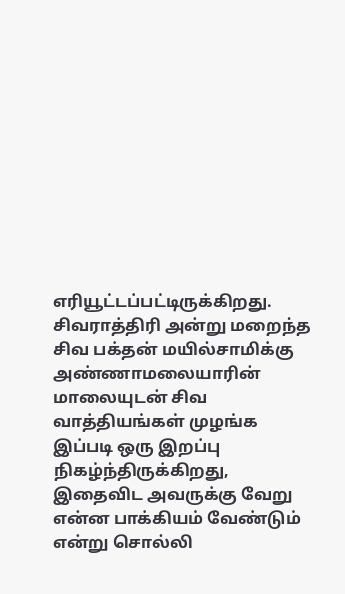எரியூட்டப்பட்டிருக்கிறது. சிவராத்திரி அன்று மறைந்த சிவ பக்தன் மயில்சாமிக்கு அண்ணாமலையாரின் மாலையுடன் சிவ வாத்தியங்கள் முழங்க இப்படி ஒரு இறப்பு நிகழ்ந்திருக்கிறது, இதைவிட அவருக்கு வேறு என்ன பாக்கியம் வேண்டும் என்று சொல்லி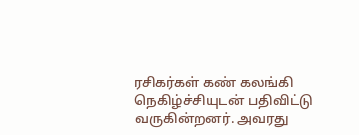ரசிகர்கள் கண் கலங்கி நெகிழ்ச்சியுடன் பதிவிட்டு வருகின்றனர். அவரது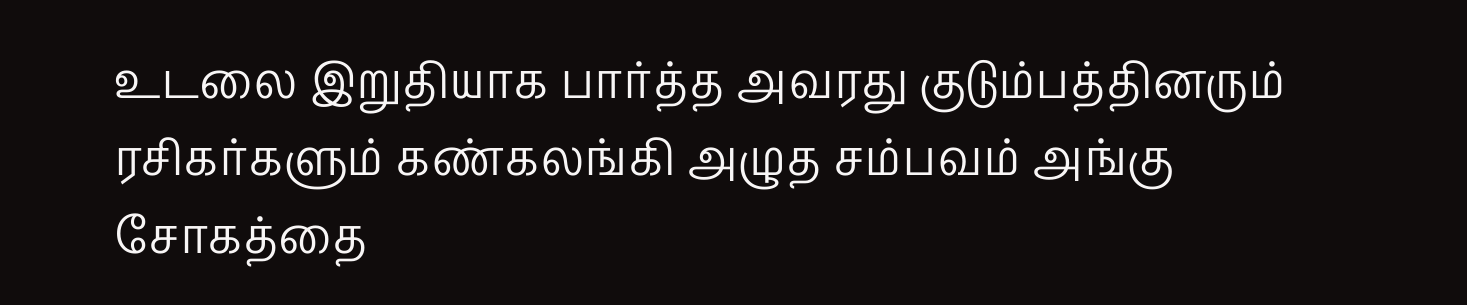உடலை இறுதியாக பார்த்த அவரது குடும்பத்தினரும் ரசிகர்களும் கண்கலங்கி அழுத சம்பவம் அங்கு சோகத்தை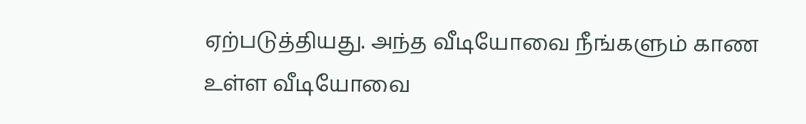ஏற்படுத்தியது. அந்த வீடியோவை நீங்களும் காண உள்ள வீடியோவை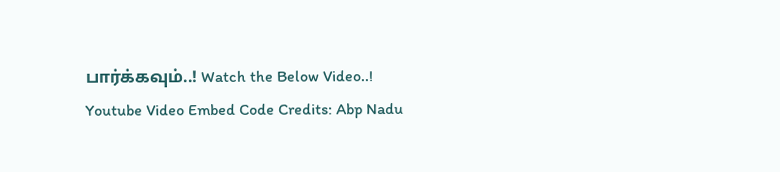பார்க்கவும்..! Watch the Below Video..!
Youtube Video Embed Code Credits: Abp Nadu